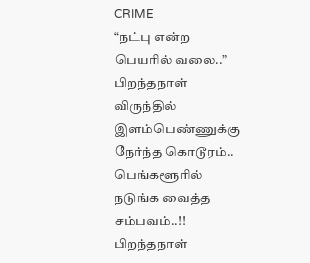CRIME
“நட்பு என்ற பெயரில் வலை..” பிறந்தநாள் விருந்தில் இளம்பெண்ணுக்கு நேர்ந்த கொடூரம்.. பெங்களூரில் நடுங்க வைத்த சம்பவம்..!!
பிறந்தநாள்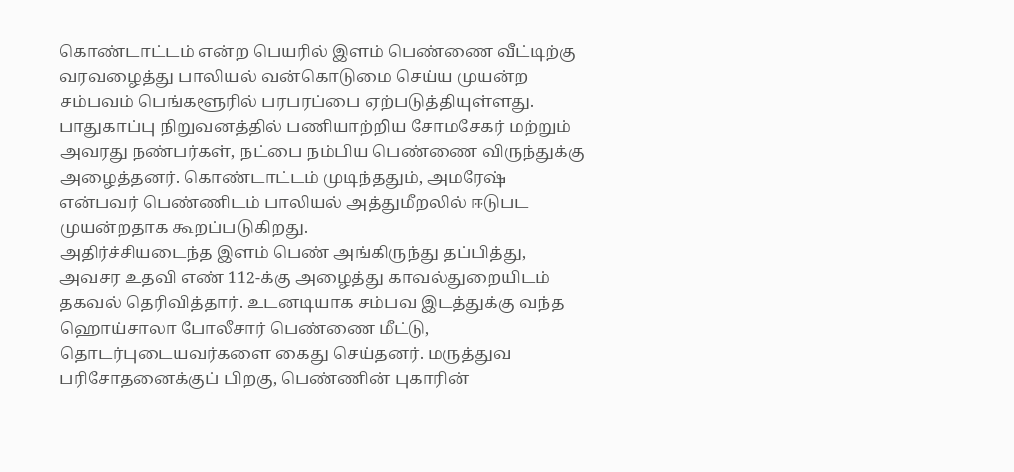கொண்டாட்டம் என்ற பெயரில் இளம் பெண்ணை வீட்டிற்கு வரவழைத்து பாலியல் வன்கொடுமை செய்ய முயன்ற சம்பவம் பெங்களூரில் பரபரப்பை ஏற்படுத்தியுள்ளது. பாதுகாப்பு நிறுவனத்தில் பணியாற்றிய சோமசேகர் மற்றும் அவரது நண்பர்கள், நட்பை நம்பிய பெண்ணை விருந்துக்கு அழைத்தனர். கொண்டாட்டம் முடிந்ததும், அமரேஷ் என்பவர் பெண்ணிடம் பாலியல் அத்துமீறலில் ஈடுபட முயன்றதாக கூறப்படுகிறது.
அதிர்ச்சியடைந்த இளம் பெண் அங்கிருந்து தப்பித்து, அவசர உதவி எண் 112-க்கு அழைத்து காவல்துறையிடம் தகவல் தெரிவித்தார். உடனடியாக சம்பவ இடத்துக்கு வந்த ஹொய்சாலா போலீசார் பெண்ணை மீட்டு, தொடர்புடையவர்களை கைது செய்தனர். மருத்துவ பரிசோதனைக்குப் பிறகு, பெண்ணின் புகாரின்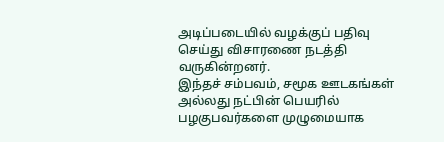அடிப்படையில் வழக்குப் பதிவு செய்து விசாரணை நடத்தி வருகின்றனர்.
இந்தச் சம்பவம், சமூக ஊடகங்கள் அல்லது நட்பின் பெயரில் பழகுபவர்களை முழுமையாக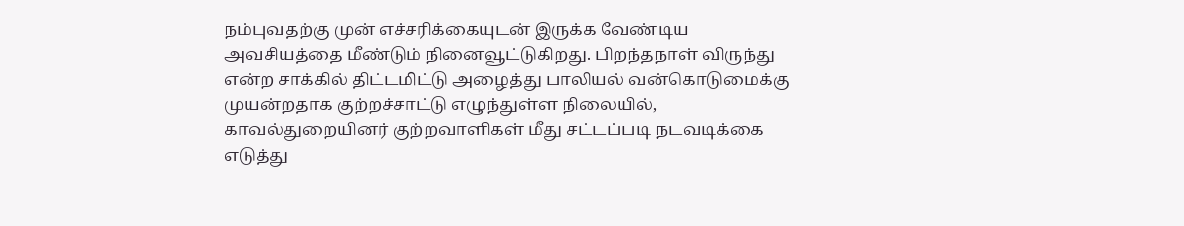நம்புவதற்கு முன் எச்சரிக்கையுடன் இருக்க வேண்டிய அவசியத்தை மீண்டும் நினைவூட்டுகிறது. பிறந்தநாள் விருந்து என்ற சாக்கில் திட்டமிட்டு அழைத்து பாலியல் வன்கொடுமைக்கு முயன்றதாக குற்றச்சாட்டு எழுந்துள்ள நிலையில், காவல்துறையினர் குற்றவாளிகள் மீது சட்டப்படி நடவடிக்கை எடுத்து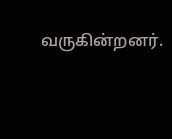வருகின்றனர்.